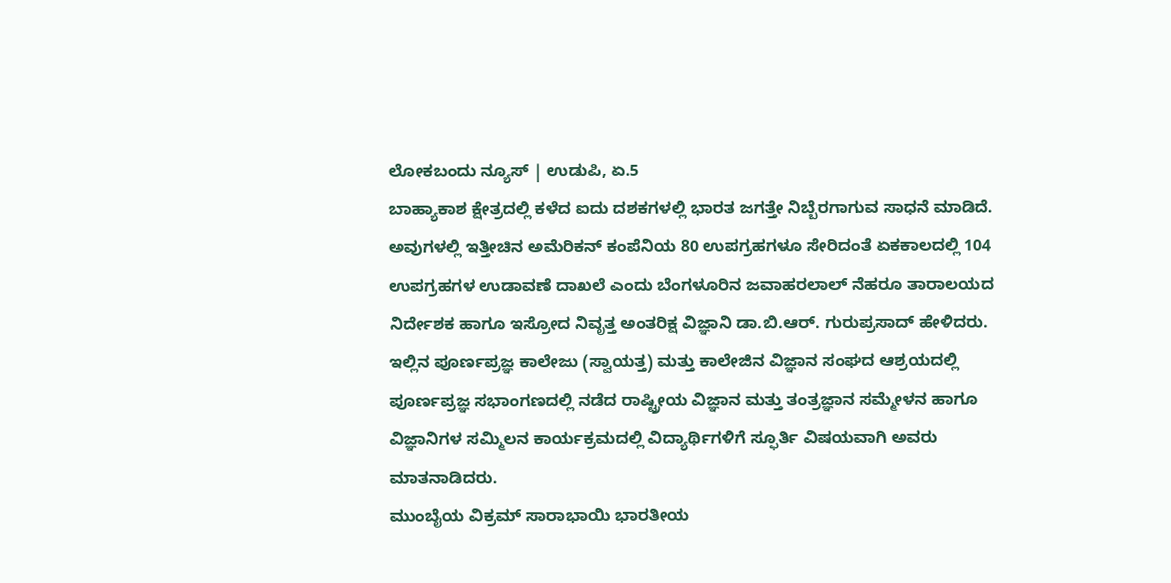ಲೋಕಬಂದು ನ್ಯೂಸ್ | ಉಡುಪಿ, ಏ.5
ಬಾಹ್ಯಾಕಾಶ ಕ್ಷೇತ್ರದಲ್ಲಿ ಕಳೆದ ಐದು ದಶಕಗಳಲ್ಲಿ ಭಾರತ ಜಗತ್ತೇ ನಿಬ್ಬೆರಗಾಗುವ ಸಾಧನೆ ಮಾಡಿದೆ. ಅವುಗಳಲ್ಲಿ ಇತ್ತೀಚಿನ ಅಮೆರಿಕನ್ ಕಂಪೆನಿಯ 80 ಉಪಗ್ರಹಗಳೂ ಸೇರಿದಂತೆ ಏಕಕಾಲದಲ್ಲಿ 104 ಉಪಗ್ರಹಗಳ ಉಡಾವಣೆ ದಾಖಲೆ ಎಂದು ಬೆಂಗಳೂರಿನ ಜವಾಹರಲಾಲ್ ನೆಹರೂ ತಾರಾಲಯದ ನಿರ್ದೇಶಕ ಹಾಗೂ ಇಸ್ರೋದ ನಿವೃತ್ತ ಅಂತರಿಕ್ಷ ವಿಜ್ಞಾನಿ ಡಾ.ಬಿ.ಆರ್. ಗುರುಪ್ರಸಾದ್ ಹೇಳಿದರು.
ಇಲ್ಲಿನ ಪೂರ್ಣಪ್ರಜ್ಞ ಕಾಲೇಜು (ಸ್ವಾಯತ್ತ) ಮತ್ತು ಕಾಲೇಜಿನ ವಿಜ್ಞಾನ ಸಂಘದ ಆಶ್ರಯದಲ್ಲಿ ಪೂರ್ಣಪ್ರಜ್ಞ ಸಭಾಂಗಣದಲ್ಲಿ ನಡೆದ ರಾಷ್ಟ್ರೀಯ ವಿಜ್ಞಾನ ಮತ್ತು ತಂತ್ರಜ್ಞಾನ ಸಮ್ಮೇಳನ ಹಾಗೂ ವಿಜ್ಞಾನಿಗಳ ಸಮ್ಮಿಲನ ಕಾರ್ಯಕ್ರಮದಲ್ಲಿ ವಿದ್ಯಾರ್ಥಿಗಳಿಗೆ ಸ್ಫೂರ್ತಿ ವಿಷಯವಾಗಿ ಅವರು ಮಾತನಾಡಿದರು.
ಮುಂಬೈಯ ವಿಕ್ರಮ್ ಸಾರಾಭಾಯಿ ಭಾರತೀಯ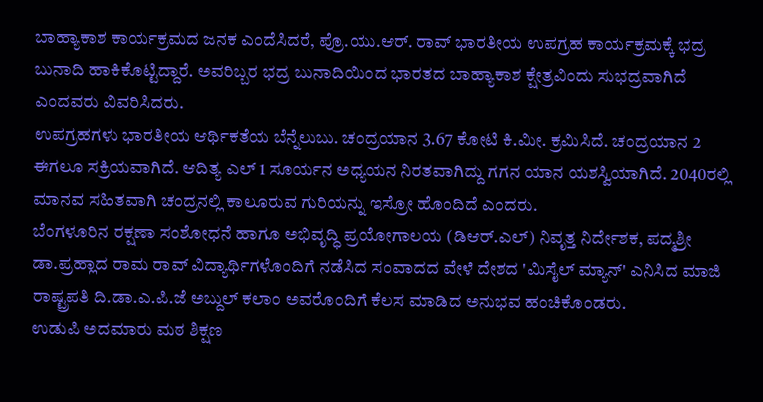ಬಾಹ್ಯಾಕಾಶ ಕಾರ್ಯಕ್ರಮದ ಜನಕ ಎಂದೆಸಿದರೆ, ಪ್ರೊ.ಯು.ಆರ್. ರಾವ್ ಭಾರತೀಯ ಉಪಗ್ರಹ ಕಾರ್ಯಕ್ರಮಕ್ಕೆ ಭದ್ರ ಬುನಾದಿ ಹಾಕಿಕೊಟ್ಟಿದ್ದಾರೆ. ಅವರಿಬ್ಬರ ಭದ್ರ ಬುನಾದಿಯಿಂದ ಭಾರತದ ಬಾಹ್ಯಾಕಾಶ ಕ್ಷೇತ್ರವಿಂದು ಸುಭದ್ರವಾಗಿದೆ ಎಂದವರು ವಿವರಿಸಿದರು.
ಉಪಗ್ರಹಗಳು ಭಾರತೀಯ ಆರ್ಥಿಕತೆಯ ಬೆನ್ನೆಲುಬು. ಚಂದ್ರಯಾನ 3.67 ಕೋಟಿ ಕಿ.ಮೀ. ಕ್ರಮಿಸಿದೆ. ಚಂದ್ರಯಾನ 2 ಈಗಲೂ ಸಕ್ರಿಯವಾಗಿದೆ. ಆದಿತ್ಯ ಎಲ್ 1 ಸೂರ್ಯನ ಅಧ್ಯಯನ ನಿರತವಾಗಿದ್ದು ಗಗನ ಯಾನ ಯಶಸ್ವಿಯಾಗಿದೆ. 2040ರಲ್ಲಿ ಮಾನವ ಸಹಿತವಾಗಿ ಚಂದ್ರನಲ್ಲಿ ಕಾಲೂರುವ ಗುರಿಯನ್ನು ಇಸ್ರೋ ಹೊಂದಿದೆ ಎಂದರು.
ಬೆಂಗಳೂರಿನ ರಕ್ಷಣಾ ಸಂಶೋಧನೆ ಹಾಗೂ ಅಭಿವೃದ್ಧಿ ಪ್ರಯೋಗಾಲಯ (ಡಿಆರ್.ಎಲ್) ನಿವೃತ್ತ ನಿರ್ದೇಶಕ, ಪದ್ಮಶ್ರೀ ಡಾ.ಪ್ರಹ್ಲಾದ ರಾಮ ರಾವ್ ವಿದ್ಯಾರ್ಥಿಗಳೊಂದಿಗೆ ನಡೆಸಿದ ಸಂವಾದದ ವೇಳೆ ದೇಶದ 'ಮಿಸೈಲ್ ಮ್ಯಾನ್' ಎನಿಸಿದ ಮಾಜಿ ರಾಷ್ಟ್ರಪತಿ ದಿ.ಡಾ.ಎ.ಪಿ.ಜೆ ಅಬ್ದುಲ್ ಕಲಾಂ ಅವರೊಂದಿಗೆ ಕೆಲಸ ಮಾಡಿದ ಅನುಭವ ಹಂಚಿಕೊಂಡರು.
ಉಡುಪಿ ಅದಮಾರು ಮಠ ಶಿಕ್ಷಣ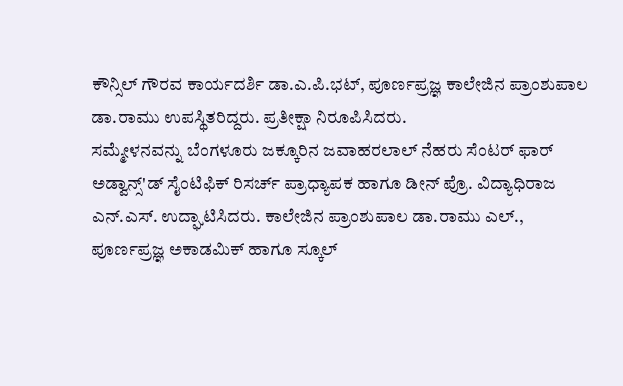ಕೌನ್ಸಿಲ್ ಗೌರವ ಕಾರ್ಯದರ್ಶಿ ಡಾ.ಎ.ಪಿ.ಭಟ್, ಪೂರ್ಣಪ್ರಜ್ಞ ಕಾಲೇಜಿನ ಪ್ರಾಂಶುಪಾಲ ಡಾ.ರಾಮು ಉಪಸ್ಥಿತರಿದ್ದರು. ಪ್ರತೀಕ್ಷಾ ನಿರೂಪಿಸಿದರು.
ಸಮ್ಮೇಳನವನ್ನು ಬೆಂಗಳೂರು ಜಕ್ಕೂರಿನ ಜವಾಹರಲಾಲ್ ನೆಹರು ಸೆಂಟರ್ ಫಾರ್ ಅಡ್ವಾನ್ಸ್'ಡ್ ಸೈಂಟಿಫಿಕ್ ರಿಸರ್ಚ್ ಪ್ರಾಧ್ಯಾಪಕ ಹಾಗೂ ಡೀನ್ ಪ್ರೊ. ವಿದ್ಯಾಧಿರಾಜ ಎನ್.ಎಸ್. ಉದ್ಘಾಟಿಸಿದರು. ಕಾಲೇಜಿನ ಪ್ರಾಂಶುಪಾಲ ಡಾ.ರಾಮು ಎಲ್., ಪೂರ್ಣಪ್ರಜ್ಞ ಅಕಾಡಮಿಕ್ ಹಾಗೂ ಸ್ಕೂಲ್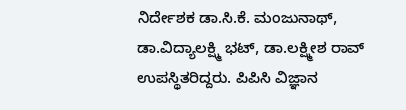ನಿರ್ದೇಶಕ ಡಾ.ಸಿ.ಕೆ. ಮಂಜುನಾಥ್, ಡಾ.ವಿದ್ಯಾಲಕ್ಷ್ಮಿ ಭಟ್, ಡಾ.ಲಕ್ಷ್ಮೀಶ ರಾವ್ ಉಪಸ್ಥಿತರಿದ್ದರು. ಪಿಪಿಸಿ ವಿಜ್ಞಾನ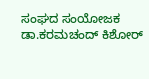ಸಂಘದ ಸಂಯೋಜಕ ಡಾ.ಕರಮಚಂದ್ ಕಿಶೋರ್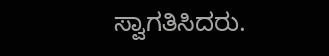ಸ್ವಾಗತಿಸಿದರು.